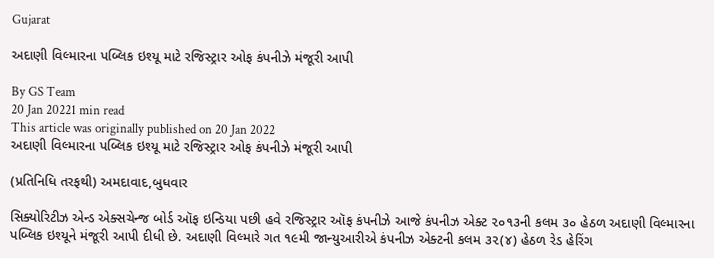Gujarat

અદાણી વિલ્મારના પબ્લિક ઇશ્યૂ માટે રજિસ્ટ્રાર ઓફ કંપનીઝે મંજૂરી આપી

By GS Team
20 Jan 20221 min read
This article was originally published on 20 Jan 2022
અદાણી વિલ્મારના પબ્લિક ઇશ્યૂ માટે રજિસ્ટ્રાર ઓફ કંપનીઝે મંજૂરી આપી

(પ્રતિનિધિ તરફથી) અમદાવાદ,બુધવાર

સિક્યોરિટીઝ એન્ડ એક્સચેન્જ બોર્ડ ઑફ ઇન્ડિયા પછી હવે રજિસ્ટ્રાર ઑફ કંપનીઝે આજે કંપનીઝ એક્ટ ૨૦૧૩ની કલમ ૩૦ હેઠળ અદાણી વિલ્મારના પબ્લિક ઇશ્યૂને મંજૂરી આપી દીધી છે. અદાણી વિલ્મારે ગત ૧૯મી જાન્યુઆરીએ કંપનીઝ એક્ટની કલમ ૩૨(૪) હેઠળ રેડ હેરિંગ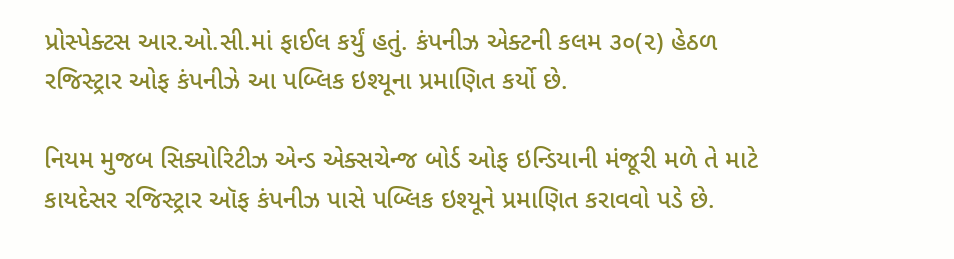પ્રોસ્પેક્ટસ આર.ઓ.સી.માં ફાઈલ કર્યું હતું. કંપનીઝ એક્ટની કલમ ૩૦(૨) હેઠળ રજિસ્ટ્રાર ઓફ કંપનીઝે આ પબ્લિક ઇશ્યૂના પ્રમાણિત કર્યો છે.

નિયમ મુજબ સિક્યોરિટીઝ એન્ડ એક્સચેન્જ બોર્ડ ઓફ ઇન્ડિયાની મંજૂરી મળે તે માટે કાયદેસર રજિસ્ટ્રાર ઑફ કંપનીઝ પાસે પબ્લિક ઇશ્યૂને પ્રમાણિત કરાવવો પડે છે.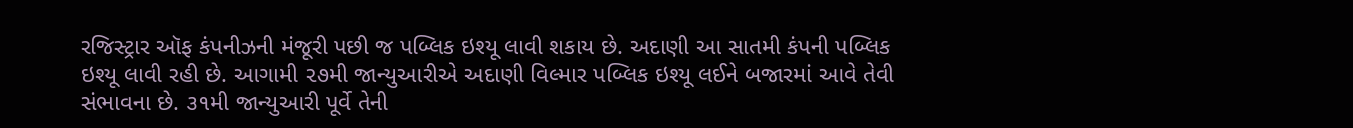રજિસ્ટ્રાર ઑફ કંપનીઝની મંજૂરી પછી જ પબ્લિક ઇશ્યૂ લાવી શકાય છે. અદાણી આ સાતમી કંપની પબ્લિક ઇશ્યૂ લાવી રહી છે. આગામી ૨૭મી જાન્યુઆરીએ અદાણી વિલ્માર પબ્લિક ઇશ્યૂ લઈને બજારમાં આવે તેવી સંભાવના છે. ૩૧મી જાન્યુઆરી પૂર્વે તેની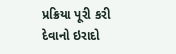પ્રક્રિયા પૂરી કરી દેવાનો ઇરાદો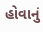હોવાનું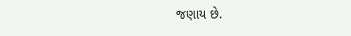જણાય છે.